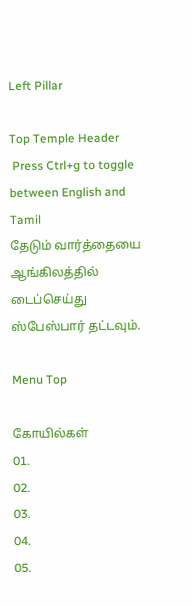Left Pillar

Top Temple Header
 Press Ctrl+g to toggle between English and Tamil
தேடும் வார்த்தையை ஆங்கிலத்தில் டைப்செய்து ஸ்பேஸ்பார் தட்டவும்.

Menu Top

கோயில்கள்
01.
02.
03.
04.
05.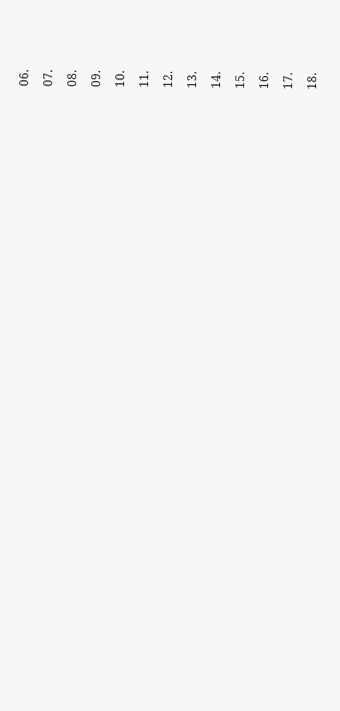06.
07.
08.
09.
10.
11.
12.
13.
14.
15.
16.
17.
18.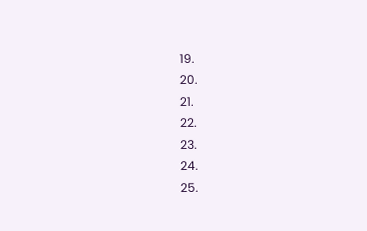19.
20.
21.
22.
23.
24.
25.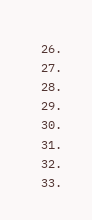26.
27.
28.
29.
30.
31.
32.
33.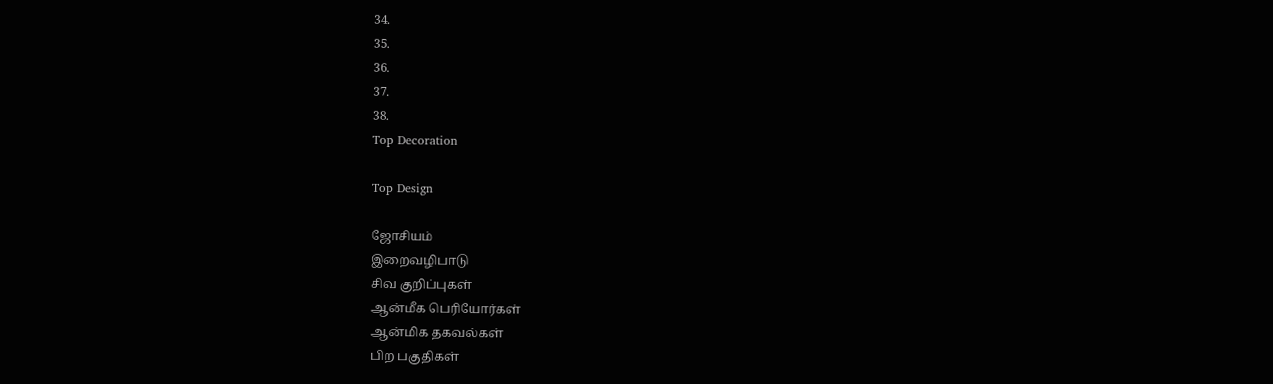34.
35.
36.
37.
38.
Top Decoration

Top Design

ஜோசியம்
இறைவழிபாடு
சிவ குறிப்புகள்
ஆன்மீக பெரியோர்கள்
ஆன்மிக தகவல்கள்
பிற பகுதிகள்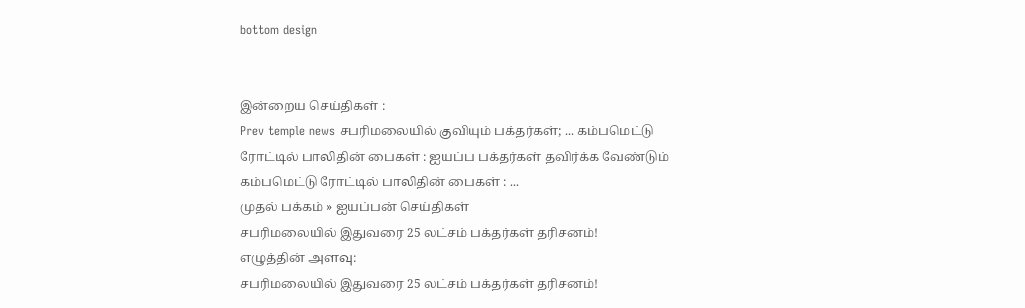bottom design


இன்றைய செய்திகள் :
Prev temple news சபரிமலையில் குவியும் பக்தர்கள்; ... கம்பமெட்டு ரோட்டில் பாலிதின் பைகள் : ஐயப்ப பக்தர்கள் தவிர்க்க வேண்டும் கம்பமெட்டு ரோட்டில் பாலிதின் பைகள் : ...
முதல் பக்கம் » ஐயப்பன் செய்திகள்
சபரிமலையில் இதுவரை 25 லட்சம் பக்தர்கள் தரிசனம்!
எழுத்தின் அளவு:
சபரிமலையில் இதுவரை 25 லட்சம் பக்தர்கள் தரிசனம்!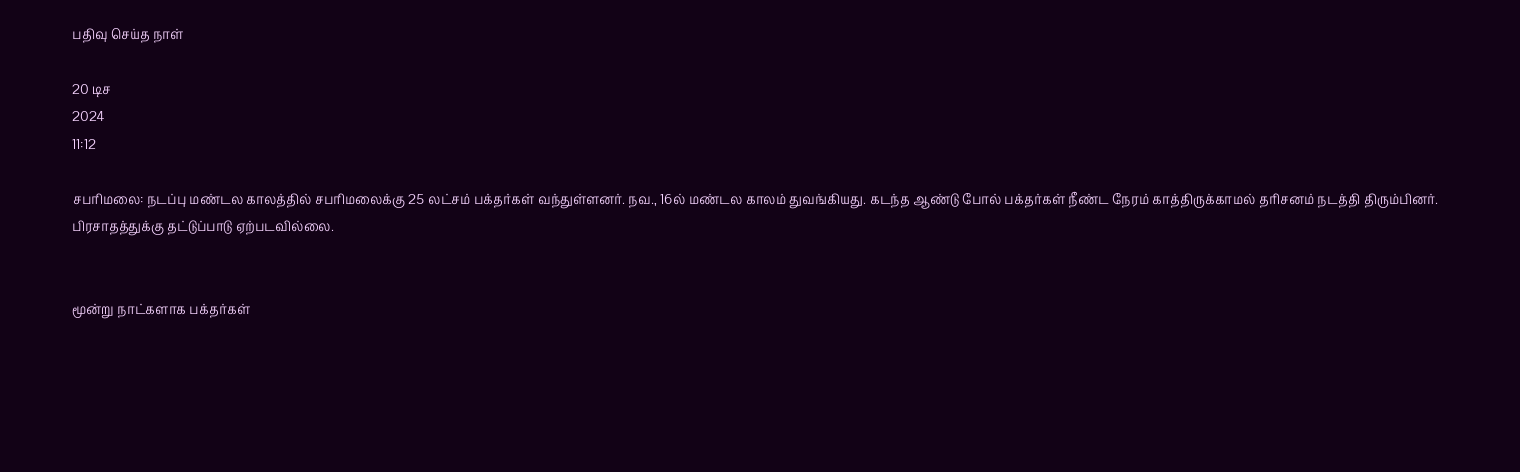பதிவு செய்த நாள்

20 டிச
2024
11:12

சபரிமலை: நடப்பு மண்டல காலத்தில் சபரிமலைக்கு 25 லட்சம் பக்தர்கள் வந்துள்ளனர். நவ., 16ல் மண்டல காலம் துவங்கியது. கடந்த ஆண்டு போல் பக்தர்கள் நீண்ட நேரம் காத்திருக்காமல் தரிசனம் நடத்தி திரும்பினர். பிரசாதத்துக்கு தட்டுப்பாடு ஏற்படவில்லை.


மூன்று நாட்களாக பக்தர்கள்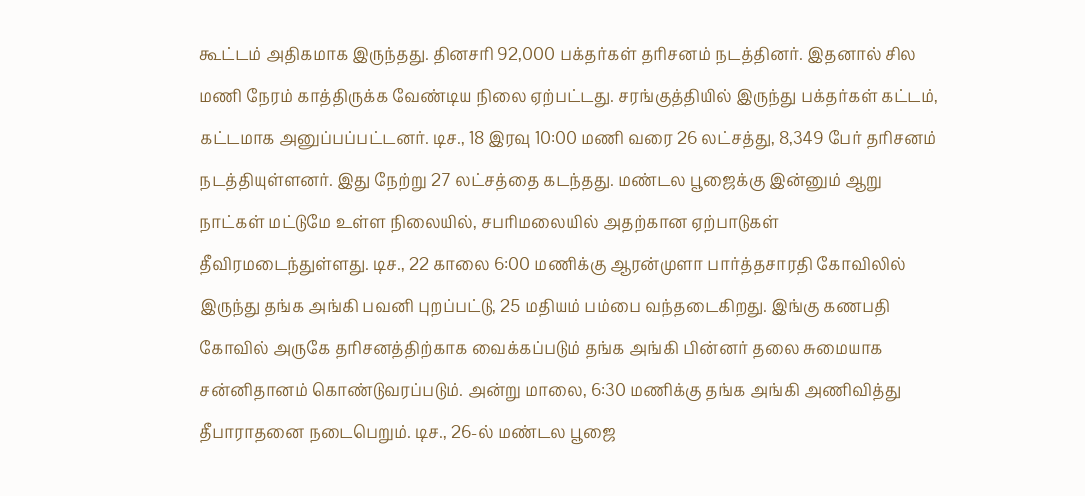கூட்டம் அதிகமாக இருந்தது. தினசரி 92,000 பக்தர்கள் தரிசனம் நடத்தினர். இதனால் சில மணி நேரம் காத்திருக்க வேண்டிய நிலை ஏற்பட்டது. சரங்குத்தியில் இருந்து பக்தர்கள் கட்டம், கட்டமாக அனுப்பப்பட்டனர். டிச., 18 இரவு 10:00 மணி வரை 26 லட்சத்து, 8,349 பேர் தரிசனம் நடத்தியுள்ளனர். இது நேற்று 27 லட்சத்தை கடந்தது. மண்டல பூஜைக்கு இன்னும் ஆறு நாட்கள் மட்டுமே உள்ள நிலையில், சபரிமலையில் அதற்கான ஏற்பாடுகள் தீவிரமடைந்துள்ளது. டிச., 22 காலை 6:00 மணிக்கு ஆரன்முளா பார்த்தசாரதி கோவிலில் இருந்து தங்க அங்கி பவனி புறப்பட்டு, 25 மதியம் பம்பை வந்தடைகிறது. இங்கு கணபதி கோவில் அருகே தரிசனத்திற்காக வைக்கப்படும் தங்க அங்கி பின்னர் தலை சுமையாக சன்னிதானம் கொண்டுவரப்படும். அன்று மாலை, 6:30 மணிக்கு தங்க அங்கி அணிவித்து தீபாராதனை நடைபெறும். டிச., 26-ல் மண்டல பூஜை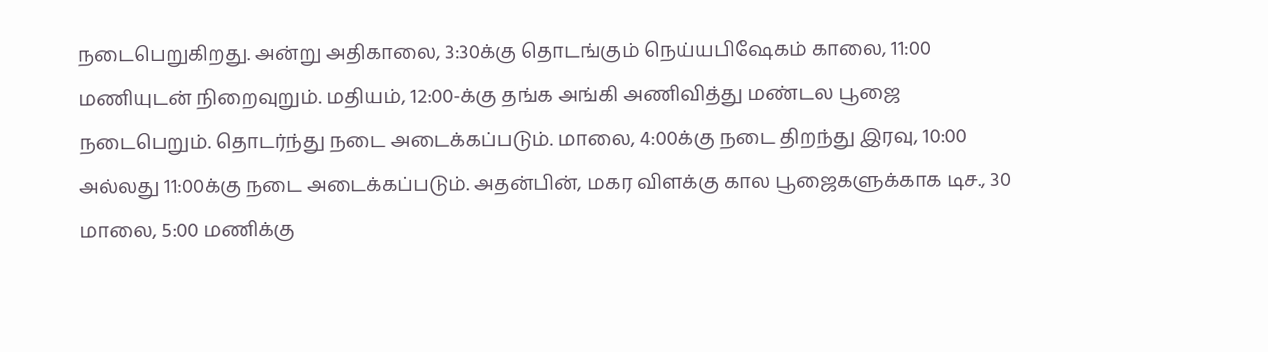நடைபெறுகிறது. அன்று அதிகாலை, 3:30க்கு தொடங்கும் நெய்யபிஷேகம் காலை, 11:00 மணியுடன் நிறைவுறும். மதியம், 12:00-க்கு தங்க அங்கி அணிவித்து மண்டல பூஜை நடைபெறும். தொடர்ந்து நடை அடைக்கப்படும். மாலை, 4:00க்கு நடை திறந்து இரவு, 10:00 அல்லது 11:00க்கு நடை அடைக்கப்படும். அதன்பின், மகர விளக்கு கால பூஜைகளுக்காக டிச., 30 மாலை, 5:00 மணிக்கு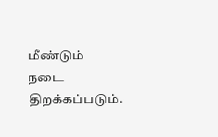மீண்டும் நடை திறக்கப்படும்.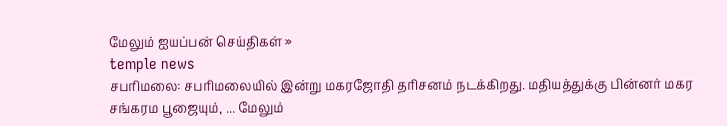மேலும் ஐயப்பன் செய்திகள் »
temple news
சபரிமலை: சபரிமலையில் இன்று மகரஜோதி தரிசனம் நடக்கிறது. மதியத்துக்கு பின்னர் மகர சங்கரம பூஜையும், ... மேலும்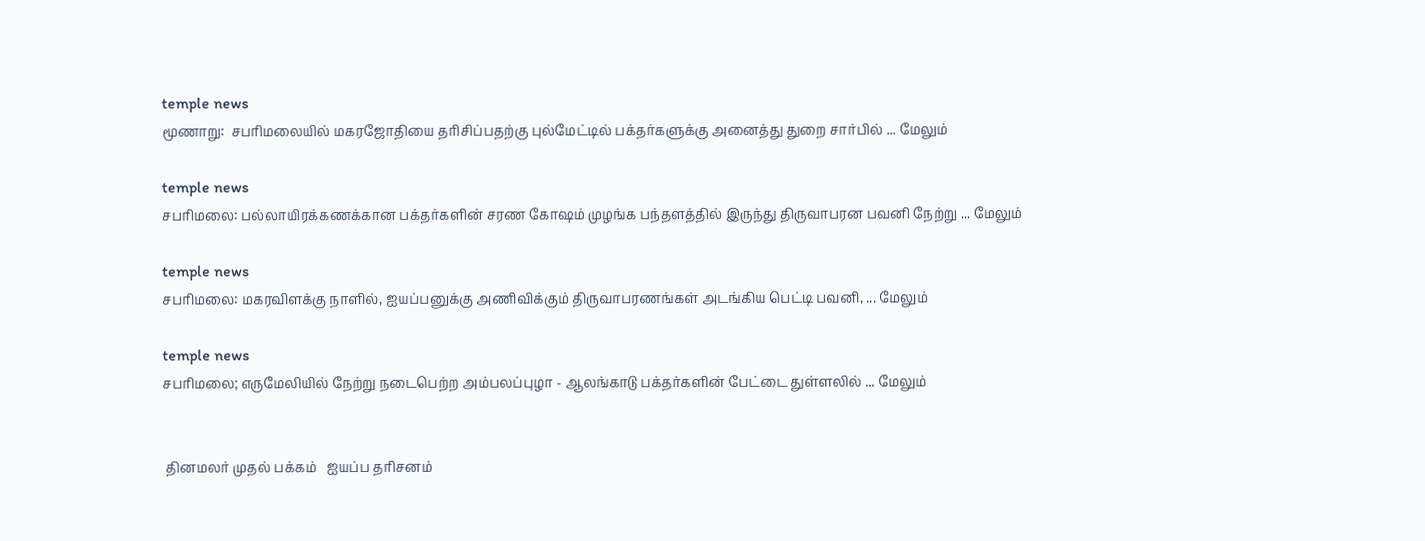temple news
மூணாறு:  சபரிமலையில் மகரஜோதியை தரிசிப்பதற்கு புல்மேட்டில் பக்தர்களுக்கு அனைத்து துறை சார்பில் ... மேலும்

temple news
சபரிமலை: பல்லாயிரக்கணக்கான பக்தர்களின் சரண கோஷம் முழங்க பந்தளத்தில் இருந்து திருவாபரன பவனி நேற்று ... மேலும்

temple news
சபரிமலை: மகரவிளக்கு நாளில், ஐயப்பனுக்கு அணிவிக்கும் திருவாபரணங்கள் அடங்கிய பெட்டி பவனி, ... மேலும்

temple news
சபரிமலை; எருமேலியில் நேற்று நடைபெற்ற அம்பலப்புழா - ஆலங்காடு பக்தர்களின் பேட்டை துள்ளலில் ... மேலும்


 தினமலர் முதல் பக்கம்   ஐயப்ப தரிசனம்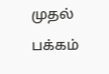முதல் பக்கம்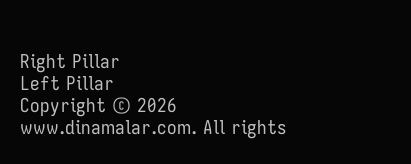Right Pillar
Left Pillar
Copyright © 2026 www.dinamalar.com. All rights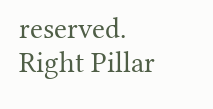reserved.
Right Pillar